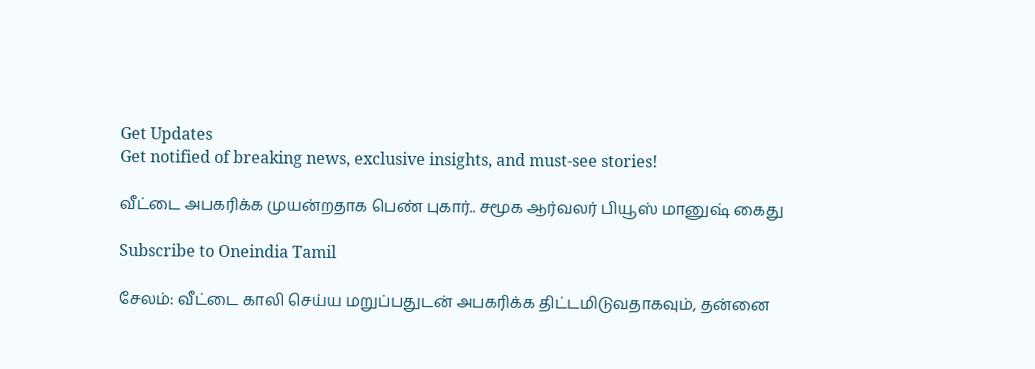Get Updates
Get notified of breaking news, exclusive insights, and must-see stories!

வீட்டை அபகரிக்க முயன்றதாக பெண் புகார்.. சமூக ஆர்வலர் பியூஸ் மானுஷ் கைது

Subscribe to Oneindia Tamil

சேலம்: வீட்டை காலி செய்ய மறுப்பதுடன் அபகரிக்க திட்டமிடுவதாகவும், தன்னை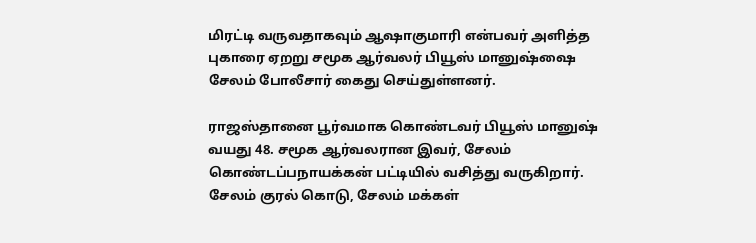மிரட்டி வருவதாகவும் ஆஷாகுமாரி என்பவர் அளித்த புகாரை ஏறறு சமூக ஆர்வலர் பியூஸ் மானுஷ்ஷை சேலம் போலீசார் கைது செய்துள்ளனர்.

ராஜஸ்தானை பூர்வமாக கொண்டவர் பியூஸ் மானுஷ் வயது 48. சமூக ஆர்வலரான இவர், சேலம் கொண்டப்பநாயக்கன் பட்டியில் வசித்து வருகிறார். சேலம் குரல் கொடு, சேலம் மக்கள்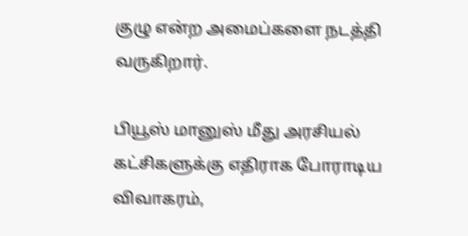குழு என்ற அமைப்களை நடத்தி வருகிறார்.

பியூஸ் மானுஸ் மீது அரசியல் கட்சிகளுக்கு எதிராக போராடிய விவாகரம்,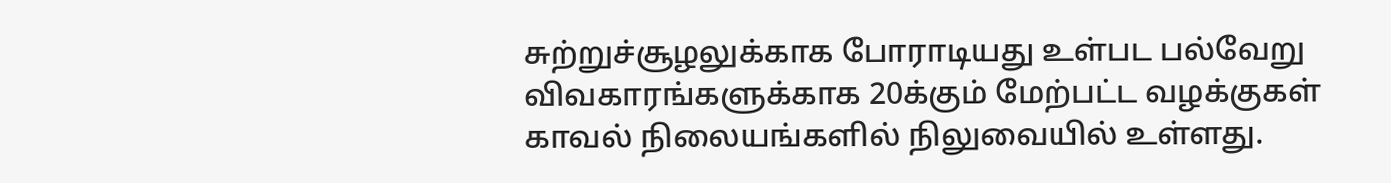சுற்றுச்சூழலுக்காக போராடியது உள்பட பல்வேறு விவகாரங்களுக்காக 20க்கும் மேற்பட்ட வழக்குகள் காவல் நிலையங்களில் நிலுவையில் உள்ளது.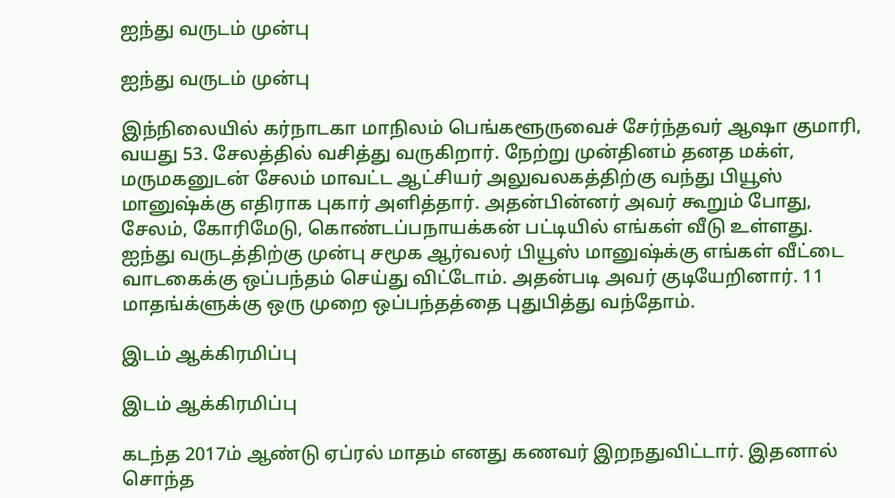ஐந்து வருடம் முன்பு

ஐந்து வருடம் முன்பு

இந்நிலையில் கர்நாடகா மாநிலம் பெங்களூருவைச் சேர்ந்தவர் ஆஷா குமாரி, வயது 53. சேலத்தில் வசித்து வருகிறார். நேற்று முன்தினம் தனத மக்ள், மருமகனுடன் சேலம் மாவட்ட ஆட்சியர் அலுவலகத்திற்கு வந்து பியூஸ் மானுஷ்க்கு எதிராக புகார் அளித்தார். அதன்பின்னர் அவர் கூறும் போது, சேலம், கோரிமேடு, கொண்டப்பநாயக்கன் பட்டியில் எங்கள் வீடு உள்ளது. ஐந்து வருடத்திற்கு முன்பு சமூக ஆர்வலர் பியூஸ் மானுஷ்க்கு எங்கள் வீட்டை வாடகைக்கு ஒப்பந்தம் செய்து விட்டோம். அதன்படி அவர் குடியேறினார். 11 மாதங்க்ளுக்கு ஒரு முறை ஒப்பந்தத்தை புதுபித்து வந்தோம்.

இடம் ஆக்கிரமிப்பு

இடம் ஆக்கிரமிப்பு

கடந்த 2017ம் ஆண்டு ஏப்ரல் மாதம் எனது கணவர் இறநதுவிட்டார். இதனால் சொந்த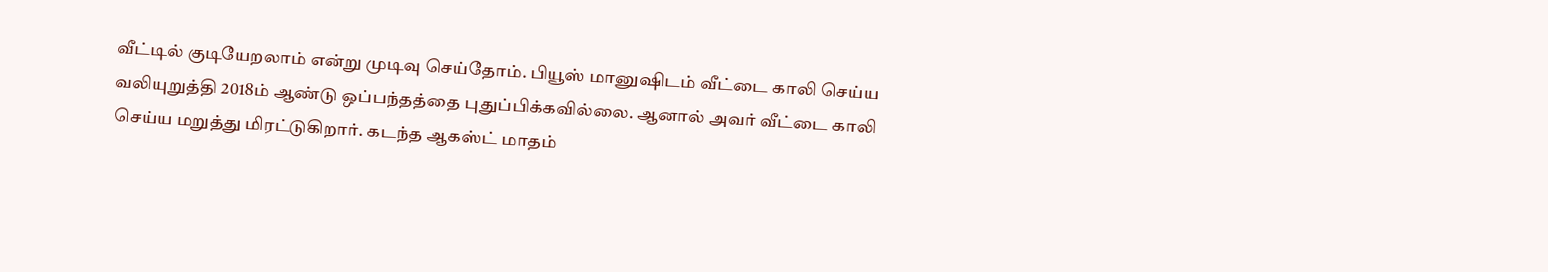வீட்டில் குடியேறலாம் என்று முடிவு செய்தோம். பியூஸ் மானுஷிடம் வீட்டை காலி செய்ய வலியுறுத்தி 2018ம் ஆண்டு ஒப்பந்தத்தை புதுப்பிக்கவில்லை. ஆனால் அவர் வீட்டை காலி செய்ய மறுத்து மிரட்டுகிறார். கடந்த ஆகஸ்ட் மாதம்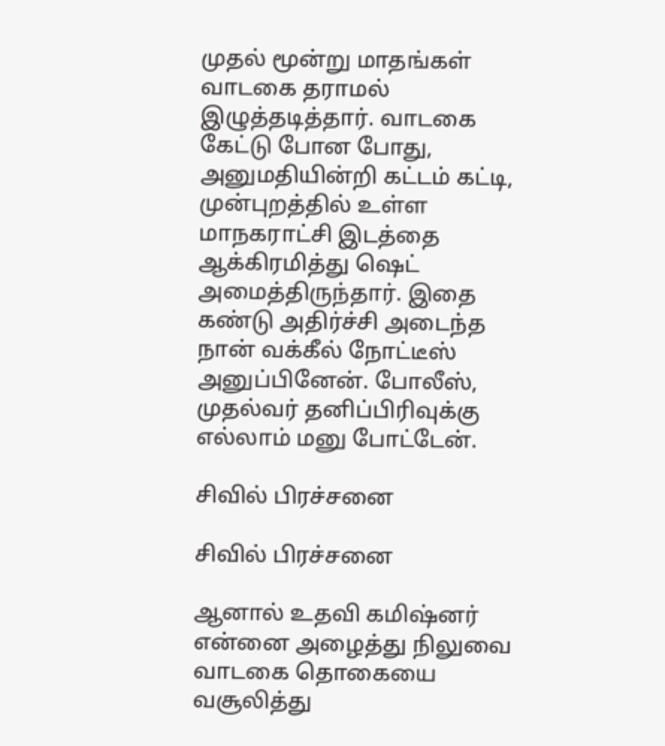முதல் மூன்று மாதங்கள் வாடகை தராமல் இழுத்தடித்தார். வாடகை கேட்டு போன போது, அனுமதியின்றி கட்டம் கட்டி, முன்புறத்தில் உள்ள மாநகராட்சி இடத்தை ஆக்கிரமித்து ஷெட் அமைத்திருந்தார். இதை கண்டு அதிர்ச்சி அடைந்த நான் வக்கீல் நோட்டீஸ் அனுப்பினேன். போலீஸ், முதல்வர் தனிப்பிரிவுக்கு எல்லாம் மனு போட்டேன்.

சிவில் பிரச்சனை

சிவில் பிரச்சனை

ஆனால் உதவி கமிஷ்னர் என்னை அழைத்து நிலுவை வாடகை தொகையை வசூலித்து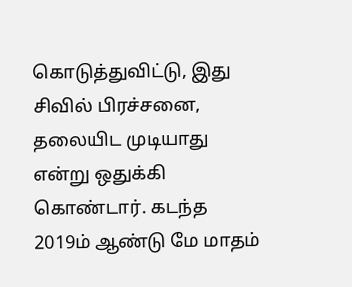கொடுத்துவிட்டு, இது சிவில் பிரச்சனை, தலையிட முடியாது என்று ஒதுக்கி கொண்டார். கடந்த 2019ம் ஆண்டு மே மாதம்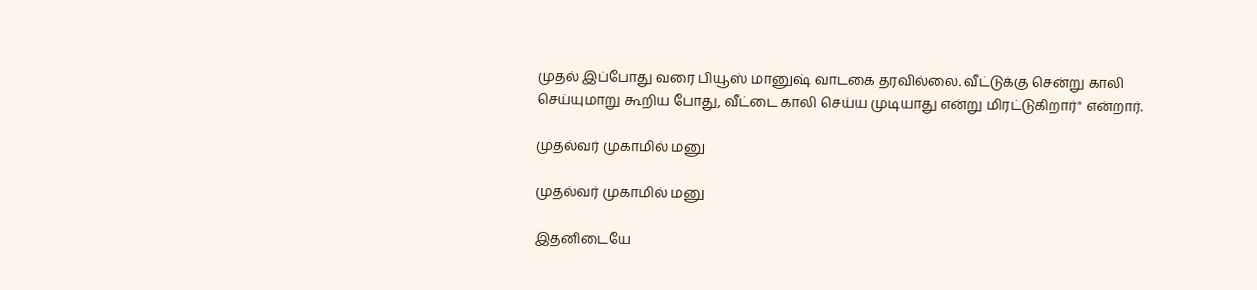முதல் இப்போது வரை பியூஸ் மானுஷ் வாடகை தரவில்லை. வீட்டுக்கு சென்று காலி செய்யுமாறு கூறிய போது, வீட்டை காலி செய்ய முடியாது என்று மிரட்டுகிறார்" என்றார்.

முதல்வர் முகாமில் மனு

முதல்வர் முகாமில் மனு

இதனிடையே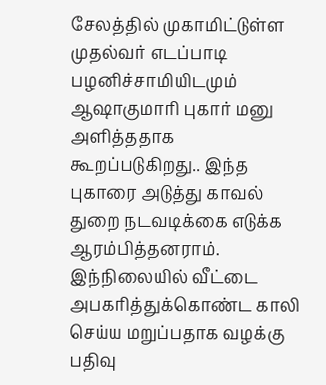சேலத்தில் முகாமிட்டுள்ள முதல்வர் எடப்பாடி பழனிச்சாமியிடமும் ஆஷாகுமாரி புகார் மனு அளித்ததாக கூறப்படுகிறது.. இந்த புகாரை அடுத்து காவல் துறை நடவடிக்கை எடுக்க ஆரம்பித்தனராம். இந்நிலையில் வீட்டை அபகரித்துக்கொண்ட காலி செய்ய மறுப்பதாக வழக்கு பதிவு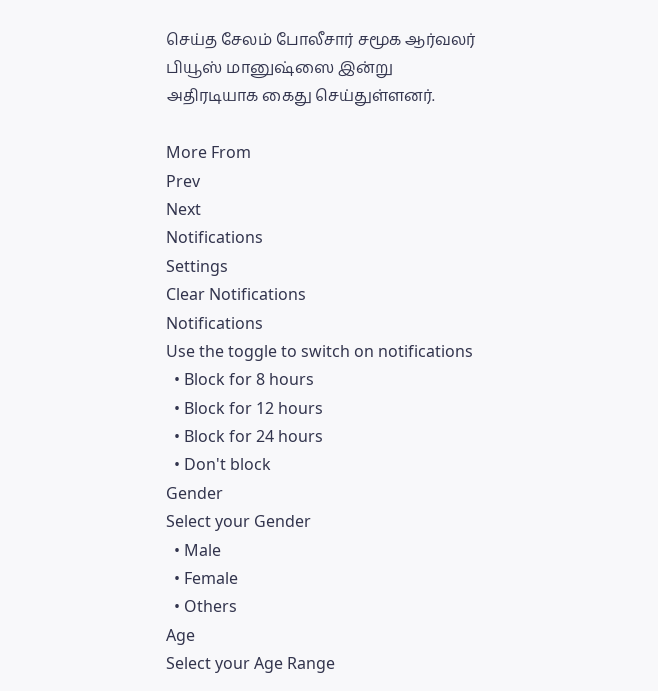செய்த சேலம் போலீசார் சமூக ஆர்வலர் பியூஸ் மானுஷ்ஸை இன்று அதிரடியாக கைது செய்துள்ளனர்.

More From
Prev
Next
Notifications
Settings
Clear Notifications
Notifications
Use the toggle to switch on notifications
  • Block for 8 hours
  • Block for 12 hours
  • Block for 24 hours
  • Don't block
Gender
Select your Gender
  • Male
  • Female
  • Others
Age
Select your Age Range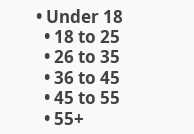• Under 18
  • 18 to 25
  • 26 to 35
  • 36 to 45
  • 45 to 55
  • 55+